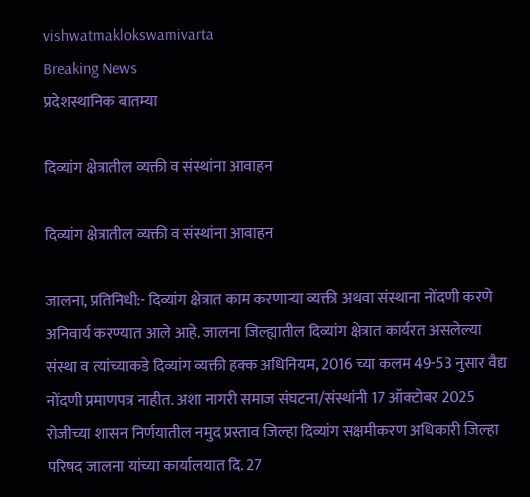vishwatmaklokswamivarta
Breaking News
प्रदेशस्थानिक बातम्या

दिव्यांग क्षेत्रातील व्यक्ती व संस्थांना आवाहन

दिव्यांग क्षेत्रातील व्यक्ती व संस्थांना आवाहन

जालना, प्रतिनिधी:- दिव्यांग क्षेत्रात काम करणाऱ्या व्यक्ती अथवा संस्थाना नोंदणी करणे अनिवार्य करण्यात आले आहे. जालना जिल्ह्यातील दिव्यांग क्षेत्रात कार्यरत असलेल्या संस्था व त्यांच्याकडे दिव्यांग व्यक्ती हक्क अधिनियम, 2016 च्या कलम 49-53 नुसार वैद्य नोंदणी प्रमाणपत्र नाहीत. अशा नागरी समाज संघटना/संस्थांनी 17 ऑक्टोबर 2025 रोजीच्या शासन निर्णयातील नमुद प्रस्ताव जिल्हा दिव्यांग सक्षमीकरण अधिकारी जिल्हा परिषद जालना यांच्या कार्यालयात दि. 27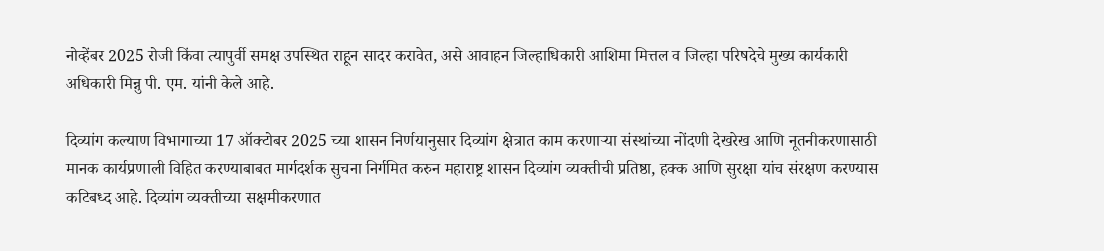नोव्हेंबर 2025 रोजी किंवा त्यापुर्वी समक्ष उपस्थित राहून सादर करावेत, असे आवाहन जिल्हाधिकारी आशिमा मित्तल व जिल्हा परिषदेचे मुख्य कार्यकारी अधिकारी मिन्नु पी. एम. यांनी केले आहे.

दिव्यांग कल्याण विभागाच्या 17 ऑक्टोबर 2025 च्या शासन निर्णयानुसार दिव्यांग क्षेत्रात काम करणाऱ्या संस्थांच्या नोंदणी देखरेख आणि नूतनीकरणासाठी मानक कार्यप्रणाली विहित करण्याबाबत मार्गदर्शक सुचना निर्गमित करुन महाराष्ट्र शासन दिव्यांग व्यक्तीची प्रतिष्ठा, हक्क आणि सुरक्षा यांच संरक्षण करण्यास कटिबध्द आहे. दिव्यांग व्यक्तीच्या सक्षमीकरणात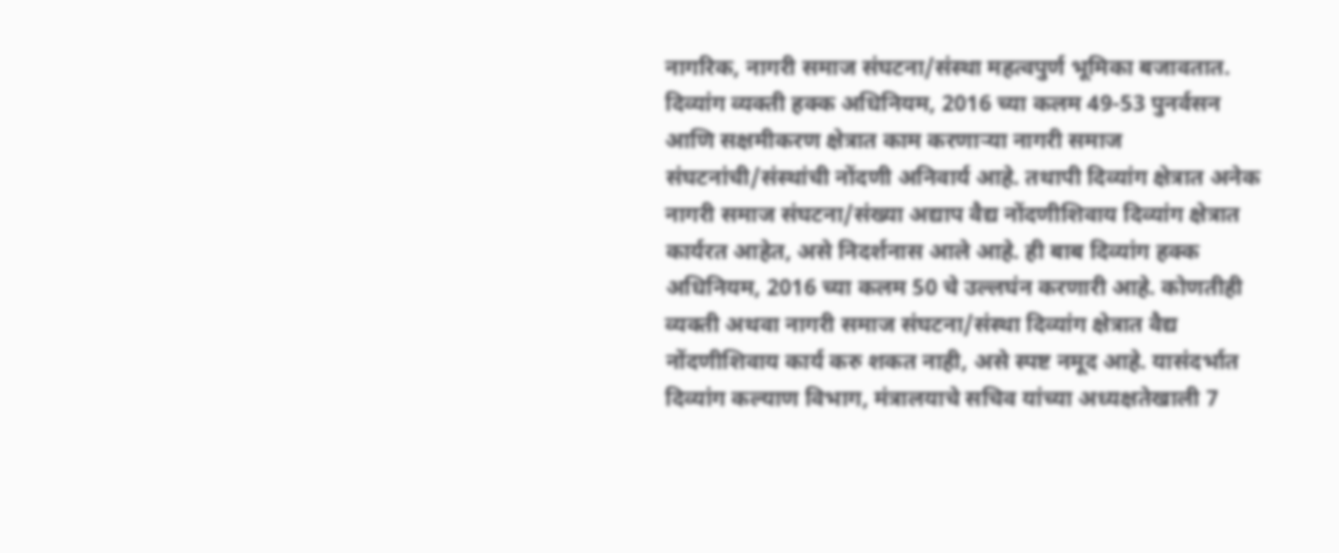नागरिक, नागरी समाज संघटना/संस्था महत्वपुर्ण भूमिका बजावतात. दिव्यांग व्यक्ती हक्क अधिनियम, 2016 च्या कलम 49-53 पुनर्वसन आणि सक्षमीकरण क्षेत्रात काम करणाऱ्या नागरी समाज संघटनांची/संस्थांची नोंदणी अनिवार्य आहे. तथापी दिव्यांग क्षेत्रात अनेक नागरी समाज संघटना/संख्या अद्याप वैद्य नोंदणीशिवाय दिव्यांग क्षेत्रात कार्यरत आहेत, असे निदर्शनास आले आहे. ही बाब दिव्यांग हक्क अधिनियम, 2016 च्या कलम 50 चे उल्लघंन करणारी आहे. कोणतीही व्यक्ती अथवा नागरी समाज संघटना/संस्था दिव्यांग क्षेत्रात वैद्य नोंदणीशिवाय कार्य करु शकत नाही, असे स्पष्ट नमूद आहे. यासंदर्भात दिव्यांग कल्याण विभाग, मंत्रालयाचे सचिव यांच्या अध्यक्षतेखाली 7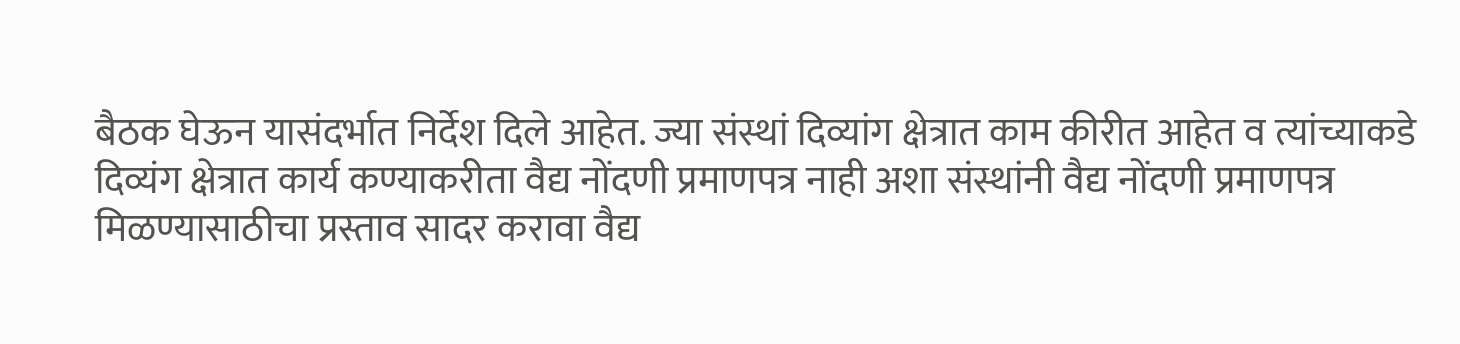बैठक घेऊन यासंदर्भात निर्देश दिले आहेत. ज्या संस्थां दिव्यांग क्षेत्रात काम कीरीत आहेत व त्यांच्याकडे दिव्यंग क्षेत्रात कार्य कण्याकरीता वैद्य नोंदणी प्रमाणपत्र नाही अशा संस्थांनी वैद्य नोंदणी प्रमाणपत्र मिळण्यासाठीचा प्रस्ताव सादर करावा वैद्य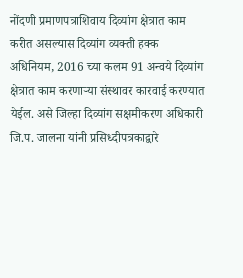नोंदणी प्रमाणपत्राशिवाय दिव्यांग क्षेत्रात काम करीत असल्यास दिव्यांग व्यक्ती हक्क अधिनियम, 2016 च्या कलम 91 अन्वये दिव्यांग क्षेत्रात काम करणाऱ्या संस्थावर कारवाई करण्यात येईल. असे जिल्हा दिव्यांग सक्षमीकरण अधिकारी जि.प. जालना यांनी प्रसिध्दीपत्रकाद्वारे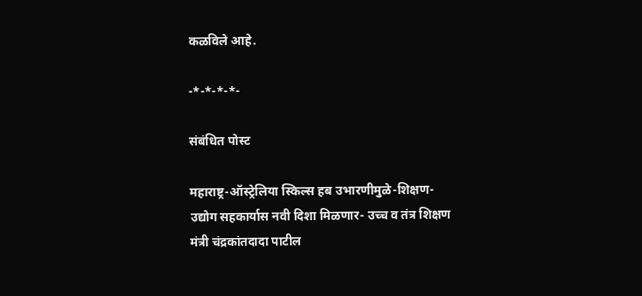कळविले आहे.

-*-*-*-*-

संबंधित पोस्ट

महाराष्ट्र-ऑस्ट्रेलिया स्किल्स हब उभारणीमुळे-शिक्षण-उद्योग सहकार्यास नवी दिशा मिळणार- उच्च व तंत्र शिक्षण मंत्री चंद्रकांतदादा पाटील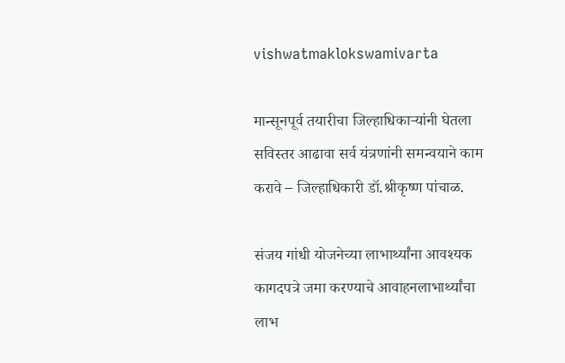vishwatmaklokswamivarta

मान्सूनपूर्व तयारीचा जिल्हाधिकाऱ्यांनी घेतला सविस्तर आढावा सर्व यंत्रणांनी समन्वयाने काम करावे – जिल्हाधिकारी डॉ.श्रीकृष्ण पांचाळ.

संजय गांधी योजनेच्या लाभार्थ्यांना आवश्यक कागदपत्रे जमा करण्याचे आवाहनलाभार्थ्यांचा लाभ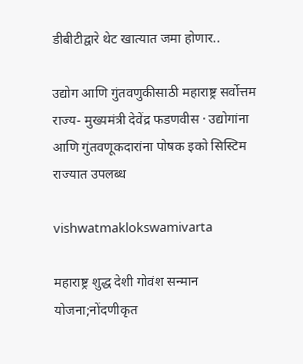डीबीटीद्वारे थेट खात्यात जमा होणार..

उद्योग आणि गुंतवणुकीसाठी महाराष्ट्र सर्वोत्तम राज्य- मुख्यमंत्री देवेंद्र फडणवीस · उद्योगांना आणि गुंतवणूकदारांना पोषक इको सिस्टिम राज्यात उपलब्ध

vishwatmaklokswamivarta

महाराष्ट्र शुद्ध देशी गोवंश सन्मान योजना;नोंदणीकृत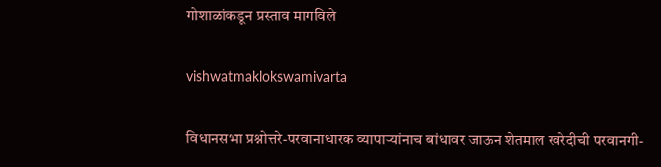गोशाळांकडून प्रस्ताव मागविले

vishwatmaklokswamivarta

विधानसभा प्रश्नोत्तरे-परवानाधारक व्यापाऱ्यांनाच बांधावर जाऊन शेतमाल खरेदीची परवानगी-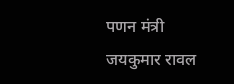पणन मंत्री जयकुमार रावल